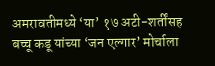अमरावतीमध्ये ‘या’ १७ अटी-शर्तींसह बच्चू कडू यांच्या ‘जन एल्गार’ मोर्चाला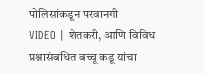पोलिसांकडून परवानगी
VIDEO | शेतकरी, आणि विविध प्रश्नासंबधित बच्चू कडू यांचा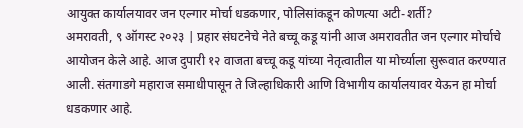आयुक्त कार्यालयावर जन एल्गार मोर्चा धडकणार, पोलिसांकडून कोणत्या अटी-शर्ती?
अमरावती, ९ ऑगस्ट २०२३ | प्रहार संघटनेचे नेते बच्चू कडू यांनी आज अमरावतीत जन एल्गार मोर्चाचे आयोजन केले आहे. आज दुपारी १२ वाजता बच्चू कडू यांच्या नेतृत्वातील या मोर्च्याला सुरूवात करण्यात आली. संतगाडगे महाराज समाधीपासून ते जिल्हाधिकारी आणि विभागीय कार्यालयावर येऊन हा मोर्चा धडकणार आहे.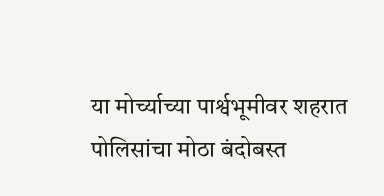या मोर्च्याच्या पार्श्वभूमीवर शहरात पोलिसांचा मोठा बंदोबस्त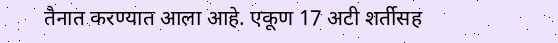तैनात करण्यात आला आहे. एकूण 17 अटी शर्तीसह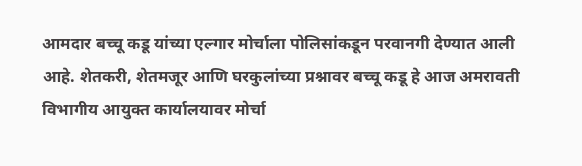आमदार बच्चू कडू यांच्या एल्गार मोर्चाला पोलिसांकडून परवानगी देण्यात आली आहे. शेतकरी, शेतमजूर आणि घरकुलांच्या प्रश्नावर बच्चू कडू हे आज अमरावती विभागीय आयुक्त कार्यालयावर मोर्चा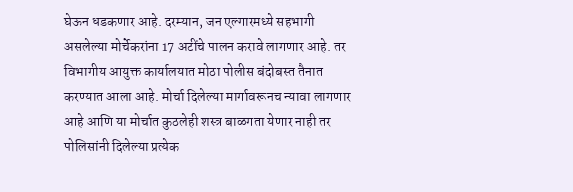घेऊन धडकणार आहे. दरम्यान, जन एल्गारमध्ये सहभागी असलेल्या मोर्चेकरांना 17 अटींचे पालन करावे लागणार आहे. तर विभागीय आयुक्त कार्यालयात मोठा पोलीस बंदोबस्त तैनात करण्यात आला आहे. मोर्चा दिलेल्या मार्गावरूनच न्यावा लागणार आहे आणि या मोर्चात कुठलेही शस्त्र बाळगता येणार नाही तर पोलिसांनी दिलेल्या प्रत्येक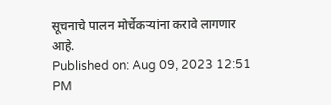सूचनाचे पालन मोर्चेकऱ्यांना करावे लागणार आहे.
Published on: Aug 09, 2023 12:51 PM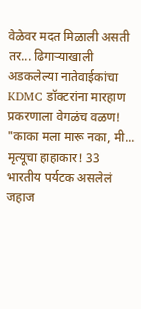वेळेवर मदत मिळाली असती तर... ढिगाऱ्याखाली अडकलेल्या नातेवाईकांचा
KDMC डॉक्टरांना मारहाण प्रकरणाला वेगळंच वळण! "काका मला मारू नका, मी...
मृत्यूचा हाहाकार! 33 भारतीय पर्यटक असलेलं जहाज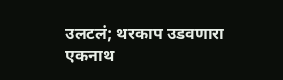उलटलं; थरकाप उडवणारा
एकनाथ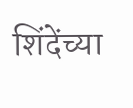शिंदेंच्या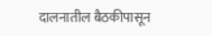दालनातील बैठकीपासून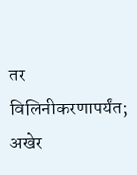तर विलिनीकरणापर्यंत; अखेर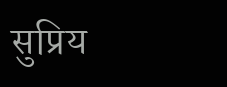सुप्रिय